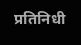प्रतिनिधी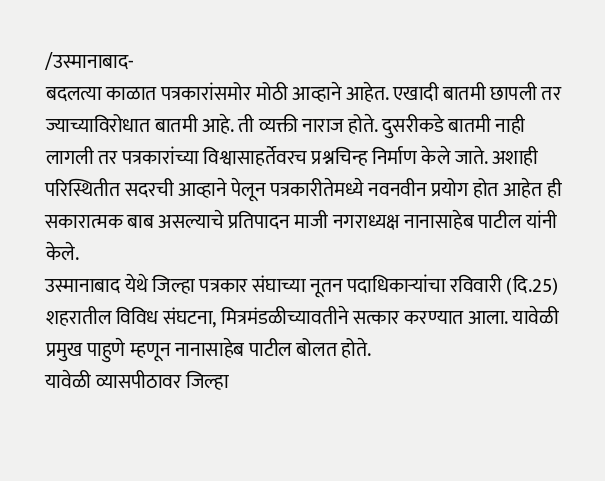/उस्मानाबाद-
बदलत्या काळात पत्रकारांसमोर मोठी आव्हाने आहेत. एखादी बातमी छापली तर ज्याच्याविरोधात बातमी आहे. ती व्यक्ती नाराज होते. दुसरीकडे बातमी नाही लागली तर पत्रकारांच्या विश्वासाहर्तेवरच प्रश्नचिन्ह निर्माण केले जाते. अशाही परिस्थितीत सदरची आव्हाने पेलून पत्रकारीतेमध्ये नवनवीन प्रयोग होत आहेत ही सकारात्मक बाब असल्याचे प्रतिपादन माजी नगराध्यक्ष नानासाहेब पाटील यांनी केले.
उस्मानाबाद येथे जिल्हा पत्रकार संघाच्या नूतन पदाधिकाऱ्यांचा रविवारी (दि.25) शहरातील विविध संघटना, मित्रमंडळीच्यावतीने सत्कार करण्यात आला. यावेळी प्रमुख पाहुणे म्हणून नानासाहेब पाटील बोलत होते.
यावेळी व्यासपीठावर जिल्हा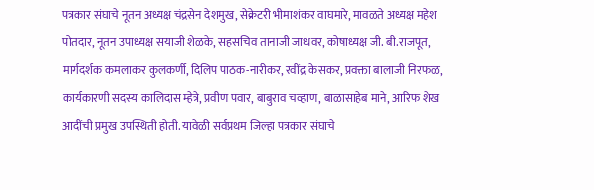पत्रकार संघाचे नूतन अध्यक्ष चंद्रसेन देशमुख, सेक्रेटरी भीमाशंकर वाघमारे, मावळते अध्यक्ष महेश पोतदार, नूतन उपाध्यक्ष सयाजी शेळके, सहसचिव तानाजी जाधवर, कोषाध्यक्ष जी. बी.राजपूत, मार्गदर्शक कमलाकर कुलकर्णी, दिलिप पाठक-नारीकर, रवींद्र केसकर, प्रवक्ता बालाजी निरफळ, कार्यकारणी सदस्य कालिदास म्हेत्रे, प्रवीण पवार, बाबुराव चव्हाण, बाळासाहेब माने, आरिफ शेख आदींची प्रमुख उपस्थिती होती. यावेळी सर्वप्रथम जिल्हा पत्रकार संघाचे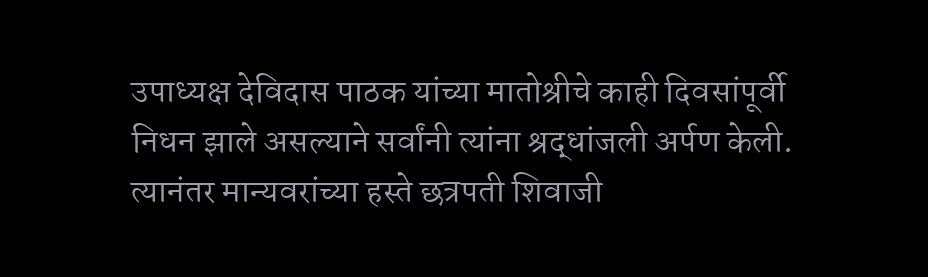उपाध्यक्ष देविदास पाठक यांच्या मातोश्रीचे काही दिवसांपूर्वी निधन झाले असल्याने सर्वांनी त्यांना श्रद्धांजली अर्पण केली. त्यानंतर मान्यवरांच्या हस्ते छत्रपती शिवाजी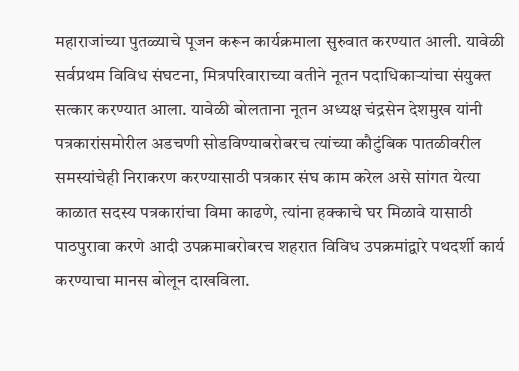महाराजांच्या पुतळ्याचे पूजन करून कार्यक्रमाला सुरुवात करण्यात आली. यावेळी सर्वप्रथम विविध संघटना, मित्रपरिवाराच्या वतीने नूतन पदाधिकाऱ्यांचा संयुक्त सत्कार करण्यात आला. यावेळी बोलताना नूतन अध्यक्ष चंद्रसेन देशमुख यांनी पत्रकारांसमोरील अडचणी सोडविण्याबरोबरच त्यांच्या कौटुंबिक पातळीवरील समस्यांचेही निराकरण करण्यासाठी पत्रकार संघ काम करेल असे सांगत येत्या काळात सदस्य पत्रकारांचा विमा काढणे, त्यांना हक्काचे घर मिळावे यासाठी पाठपुरावा करणे आदी उपक्रमाबरोबरच शहरात विविध उपक्रमांद्वारे पथदर्शी कार्य करण्याचा मानस बोलून दाखविला.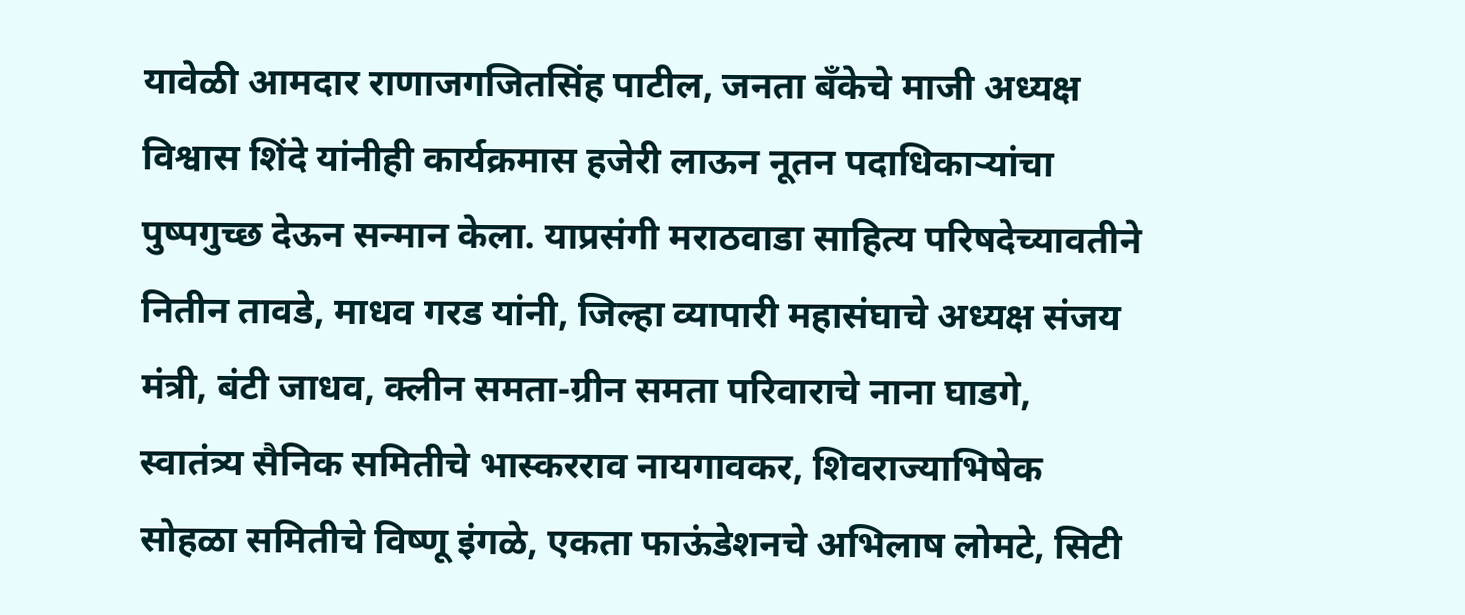यावेळी आमदार राणाजगजितसिंह पाटील, जनता बँकेचे माजी अध्यक्ष विश्वास शिंदे यांनीही कार्यक्रमास हजेरी लाऊन नूतन पदाधिकाऱ्यांचा पुष्पगुच्छ देऊन सन्मान केला. याप्रसंगी मराठवाडा साहित्य परिषदेच्यावतीने नितीन तावडे, माधव गरड यांनी, जिल्हा व्यापारी महासंघाचे अध्यक्ष संजय मंत्री, बंटी जाधव, क्लीन समता-ग्रीन समता परिवाराचे नाना घाडगे, स्वातंत्र्य सैनिक समितीचे भास्करराव नायगावकर, शिवराज्याभिषेक सोहळा समितीचे विष्णू इंगळे, एकता फाऊंडेशनचे अभिलाष लोमटे, सिटी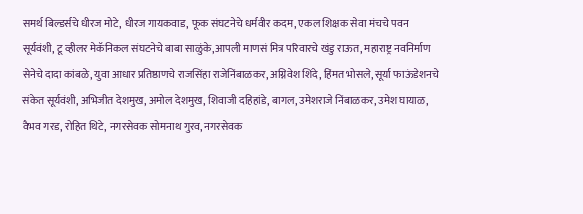समर्थ बिल्डर्सचे धीरज मोटे, धीरज गायकवाड, फूक संघटनेचे धर्मवीर कदम, एकल शिक्षक सेवा मंचचे पवन सूर्यवंशी, टू व्हीलर मेकॅनिकल संघटनेचे बाबा साळुंके,आपली माणसं मित्र परिवारचे खंडु राऊत, महाराष्ट्र नवनिर्माण सेनेचे दादा कांबळे, युवा आधार प्रतिष्ठाणचे राजसिंहा राजेनिंबाळकर, अग्निवेश शिंदे, हिंमत भोसले, सूर्या फाऊंडेशनचे संकेत सूर्यवंशी, अभिजीत देशमुख, अमोल देशमुख, शिवाजी दहिहांडे, बागल, उमेशराजे निंबाळकर, उमेश घायाळ, वैभव गरड, रोहित थिटे, नगरसेवक सोमनाथ गुरव, नगरसेवक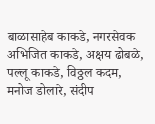बाळासाहेब काकडे, नगरसेवक अभिजित काकडे, अक्षय ढोबळे, पल्लू काकडे, विठ्ठल कदम, मनोज डोलारे, संदीप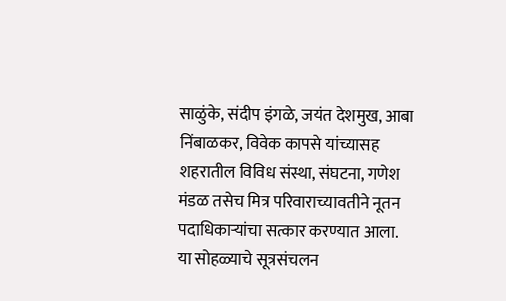साळुंके, संदीप इंगळे, जयंत देशमुख, आबा निंबाळकर, विवेक कापसे यांच्यासह शहरातील विविध संस्था, संघटना, गणेश मंडळ तसेच मित्र परिवाराच्यावतीने नूतन पदाधिकाऱ्यांचा सत्कार करण्यात आला.
या सोहळ्याचे सूत्रसंचलन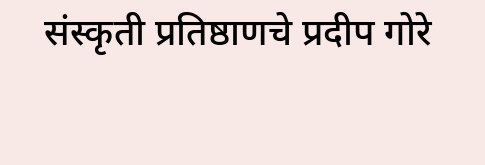संस्कृती प्रतिष्ठाणचे प्रदीप गोरे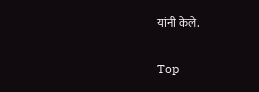यांनी केले.

Top